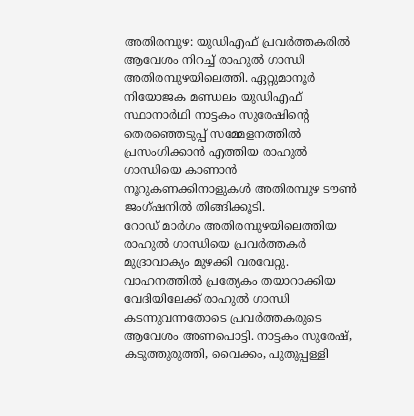അതിരമ്പുഴ: യുഡിഎഫ് പ്രവർത്തകരിൽ ആവേശം നിറച്ച് രാഹുൽ ഗാന്ധി അതിരമ്പുഴയിലെത്തി. ഏറ്റുമാനൂർ നിയോജക മണ്ഡലം യുഡിഎഫ് സ്ഥാനാർഥി നാട്ടകം സുരേഷിന്റെ തെരഞ്ഞെടുപ്പ് സമ്മേളനത്തിൽ പ്രസംഗിക്കാൻ എത്തിയ രാഹുൽ ഗാന്ധിയെ കാണാൻ നൂറുകണക്കിനാളുകൾ അതിരമ്പുഴ ടൗൺ ജംഗ്ഷനിൽ തിങ്ങിക്കൂടി.
റോഡ് മാർഗം അതിരമ്പുഴയിലെത്തിയ രാഹുൽ ഗാന്ധിയെ പ്രവർത്തകർ മുദ്രാവാക്യം മുഴക്കി വരവേറ്റു. വാഹനത്തിൽ പ്രത്യേകം തയാറാക്കിയ വേദിയിലേക്ക് രാഹുൽ ഗാന്ധി കടന്നുവന്നതോടെ പ്രവർത്തകരുടെ ആവേശം അണപൊട്ടി. നാട്ടകം സുരേഷ്, കടുത്തുരുത്തി, വൈക്കം, പുതുപ്പള്ളി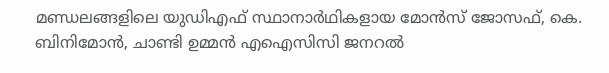മണ്ഡലങ്ങളിലെ യുഡിഎഫ് സ്ഥാനാർഥികളായ മോൻസ് ജോസഫ്, കെ. ബിനിമോൻ, ചാണ്ടി ഉമ്മൻ എഐസിസി ജനറൽ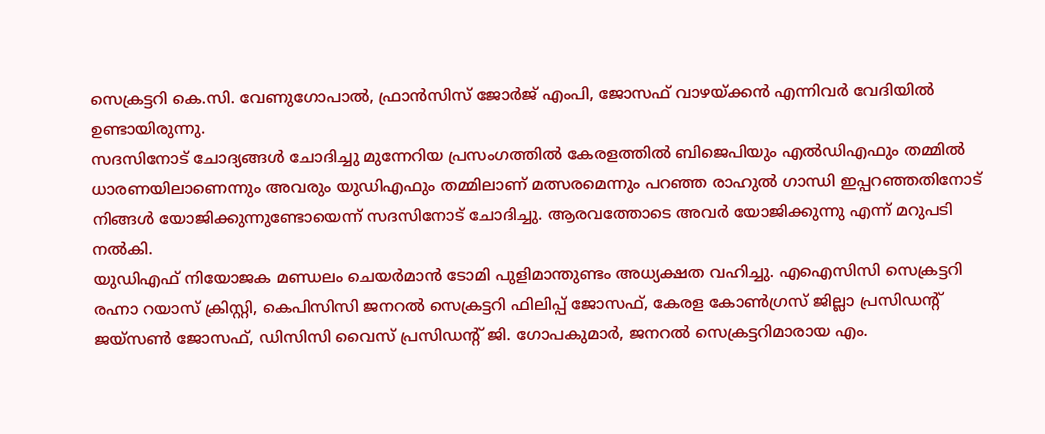സെക്രട്ടറി കെ.സി. വേണുഗോപാൽ, ഫ്രാൻസിസ് ജോർജ് എംപി, ജോസഫ് വാഴയ്ക്കൻ എന്നിവർ വേദിയിൽ ഉണ്ടായിരുന്നു.
സദസിനോട് ചോദ്യങ്ങൾ ചോദിച്ചു മുന്നേറിയ പ്രസംഗത്തിൽ കേരളത്തിൽ ബിജെപിയും എൽഡിഎഫും തമ്മിൽ ധാരണയിലാണെന്നും അവരും യുഡിഎഫും തമ്മിലാണ് മത്സരമെന്നും പറഞ്ഞ രാഹുൽ ഗാന്ധി ഇപ്പറഞ്ഞതിനോട് നിങ്ങൾ യോജിക്കുന്നുണ്ടോയെന്ന് സദസിനോട് ചോദിച്ചു. ആരവത്തോടെ അവർ യോജിക്കുന്നു എന്ന് മറുപടി നൽകി.
യുഡിഎഫ് നിയോജക മണ്ഡലം ചെയർമാൻ ടോമി പുളിമാന്തുണ്ടം അധ്യക്ഷത വഹിച്ചു. എഐസിസി സെക്രട്ടറി രഹ്നാ റയാസ് ക്രിസ്റ്റി, കെപിസിസി ജനറൽ സെക്രട്ടറി ഫിലിപ്പ് ജോസഫ്, കേരള കോൺഗ്രസ് ജില്ലാ പ്രസിഡന്റ് ജയ്സൺ ജോസഫ്, ഡിസിസി വൈസ് പ്രസിഡന്റ് ജി. ഗോപകുമാർ, ജനറൽ സെക്രട്ടറിമാരായ എം.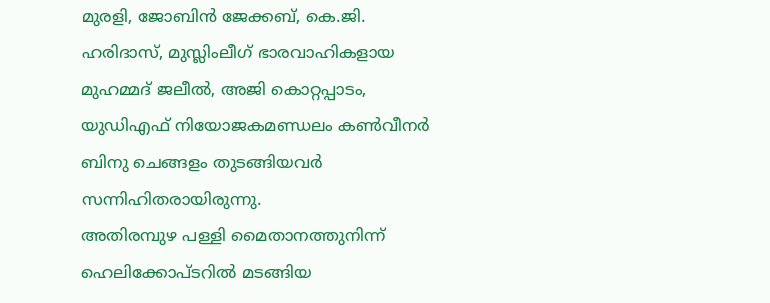മുരളി, ജോബിൻ ജേക്കബ്, കെ.ജി. ഹരിദാസ്, മുസ്ലിംലീഗ് ഭാരവാഹികളായ മുഹമ്മദ് ജലീൽ, അജി കൊറ്റപ്പാടം, യുഡിഎഫ് നിയോജകമണ്ഡലം കൺവീനർ ബിനു ചെങ്ങളം തുടങ്ങിയവർ സന്നിഹിതരായിരുന്നു.
അതിരമ്പുഴ പള്ളി മൈതാനത്തുനിന്ന് ഹെലിക്കോപ്ടറിൽ മടങ്ങിയ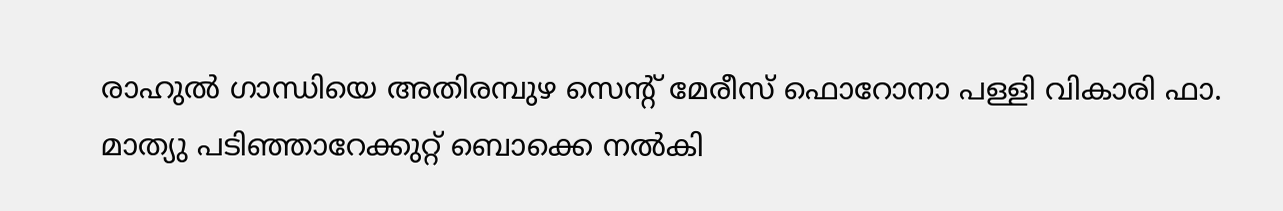രാഹുൽ ഗാന്ധിയെ അതിരമ്പുഴ സെന്റ് മേരീസ് ഫൊറോനാ പള്ളി വികാരി ഫാ. മാത്യു പടിഞ്ഞാറേക്കുറ്റ് ബൊക്കെ നൽകി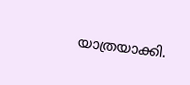യാത്രയാക്കി.